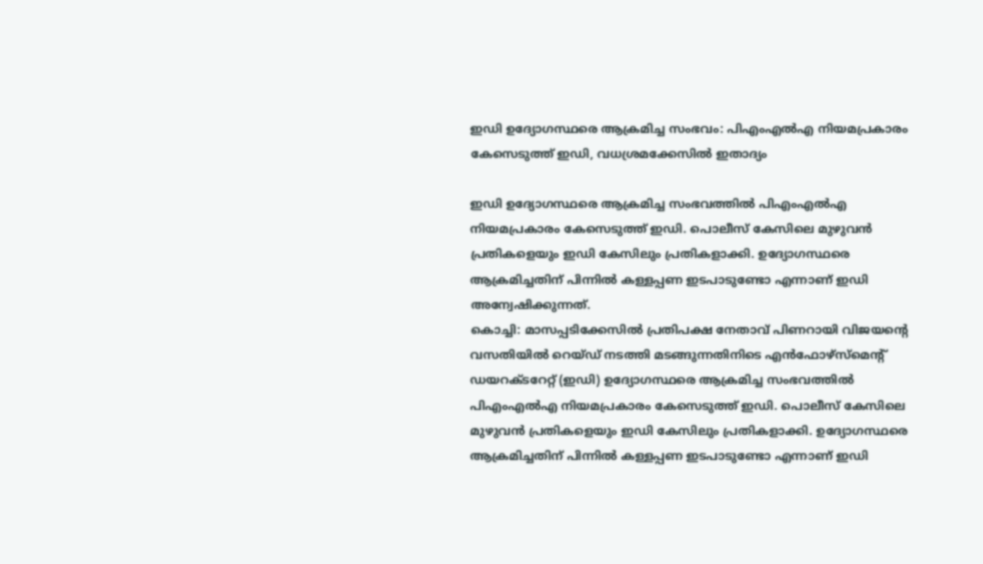ഇഡി ഉദ്യോഗസ്ഥരെ ആക്രമിച്ച സംഭവം: പിഎംഎല്‍എ നിയമപ്രകാരം കേസെടുത്ത് ഇഡി, വധശ്രമക്കേസില്‍ ഇതാദ്യം

ഇഡി ഉദ്യോഗസ്ഥരെ ആക്രമിച്ച സംഭവത്തില്‍ പിഎംഎല്‍എ നിയമപ്രകാരം കേസെടുത്ത് ഇഡി. പൊലീസ് കേസിലെ മുഴുവന്‍ പ്രതികളെയും ഇഡി കേസിലും പ്രതികളാക്കി. ഉദ്യോഗസ്ഥരെ ആക്രമിച്ചതിന് പിന്നില്‍ കള്ളപ്പണ ഇടപാടുണ്ടോ എന്നാണ് ഇഡി അന്വേഷിക്കുന്നത്.
കൊച്ചി: മാസപ്പടിക്കേസില്‍ പ്രതിപക്ഷ നേതാവ് പിണറായി വിജയന്റെ വസതിയില്‍ റെയ്ഡ് നടത്തി മടങ്ങുന്നതിനിടെ എന്‍ഫോഴ്‌സ്‌മെന്റ് ഡയറക്ടറേറ്റ് (ഇഡി) ഉദ്യോഗസ്ഥരെ ആക്രമിച്ച സംഭവത്തില്‍ പിഎംഎല്‍എ നിയമപ്രകാരം കേസെടുത്ത് ഇഡി. പൊലീസ് കേസിലെ മുഴുവന്‍ പ്രതികളെയും ഇഡി കേസിലും പ്രതികളാക്കി. ഉദ്യോഗസ്ഥരെ ആക്രമിച്ചതിന് പിന്നില്‍ കള്ളപ്പണ ഇടപാടുണ്ടോ എന്നാണ് ഇഡി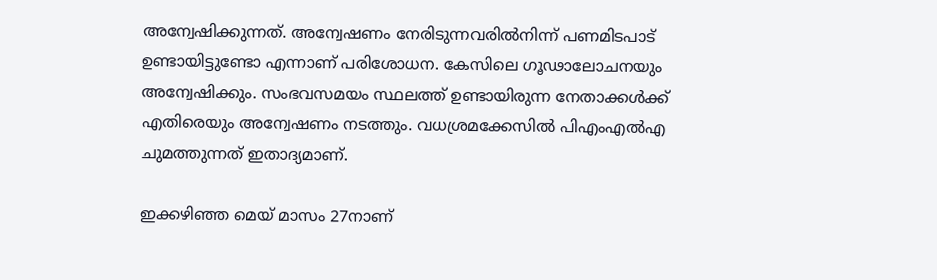അന്വേഷിക്കുന്നത്. അന്വേഷണം നേരിടുന്നവരില്‍നിന്ന് പണമിടപാട് ഉണ്ടായിട്ടുണ്ടോ എന്നാണ് പരിശോധന. കേസിലെ ഗൂഢാലോചനയും അന്വേഷിക്കും. സംഭവസമയം സ്ഥലത്ത് ഉണ്ടായിരുന്ന നേതാക്കള്‍ക്ക് എതിരെയും അന്വേഷണം നടത്തും. വധശ്രമക്കേസില്‍ പിഎംഎല്‍എ ചുമത്തുന്നത് ഇതാദ്യമാണ്.

ഇക്കഴിഞ്ഞ മെയ് മാസം 27നാണ്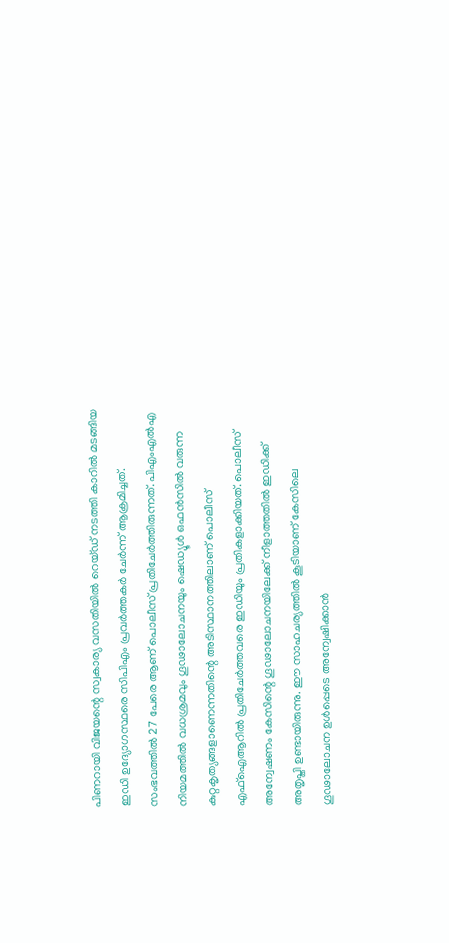പിണറായി വിജയന്റെ സ്വകാര്യ വസതിയില്‍ റെയ്ഡ് നടത്തി കാറില്‍ മടങ്ങിയ ഇഡി ഉദ്യോഗസ്ഥരെ സിപിഎം പ്രവര്‍ത്തകര്‍ ചേര്‍ന്ന് ആക്രമിച്ചത്. സംഭവത്തില്‍ 27 പേരെ ആണ് പൊലീസ് പ്രതിചേര്‍ത്തിരുന്നത്. പിഎംഎല്‍എ നിയമത്തില്‍ വധശ്രമവും ഗൂഢാലോചനയും ഷെഡ്യൂള്‍ ഒഫന്‍സില്‍ വരുന്ന കുറ്റകൃത്യങ്ങളാണെന്നതിന്റെ അടിസ്ഥാനത്തിലാണ് പൊലീസ് എഫ്‌ഐആറില്‍ പ്രതിചേര്‍ത്തവരെ ഇഡിയും പ്രതികളാക്കിയത്. പൊലീസ് അന്വേഷണം കേസിന്റെ ഗൂഢാലോചനയിലേക്ക് നീളാത്തതില്‍ ഇഡിക്ക് അതൃപ്തി ഉണ്ടായിരുന്നു. ഈ സാഹചര്യത്തില്‍ കൂടിയാണ് കേസിലെ ഗൂഢാലോചന ഉള്‍പ്പെടെ അന്വേഷിക്കാന്‍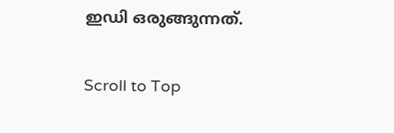ഇഡി ഒരുങ്ങുന്നത്.

Scroll to Top